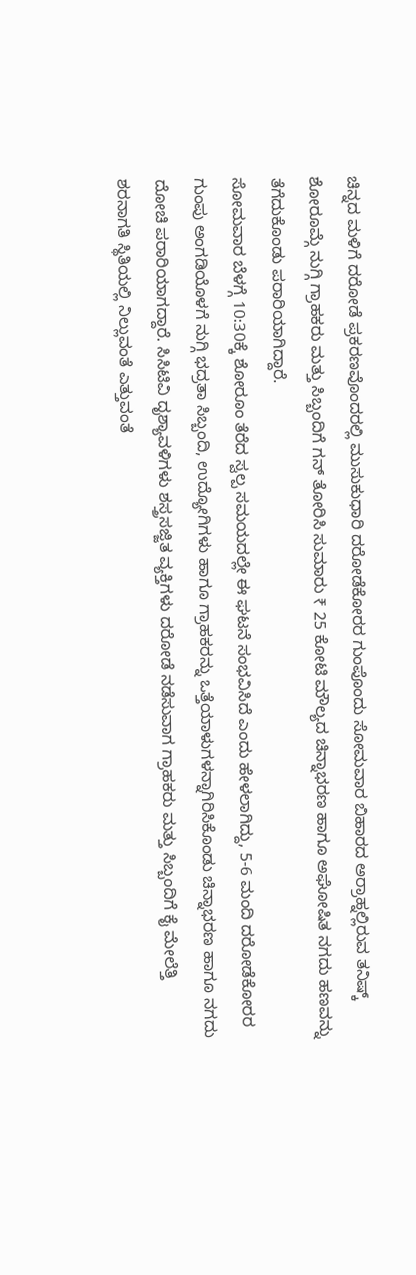ಚಿನ್ನದ ಮಳಿಗೆ ದರೋಡೆ ಪ್ರಕರಣವೊಂದರಲ್ಲಿ ಮುಸುಕುಧಾರಿ ದರೋಡೆಕೋರರ ಗುಂಪೊಂದು ಸೋಮವಾರ ಬಿಹಾರದ ಅರ್ರಾಹ್ನಲ್ಲಿರುವ ತನಿಷ್ಕ್ ಶೋರೂಮ್ಗೆ ನುಗ್ಗಿ ಗ್ರಾಹಕರು ಮತ್ತು ಸಿಬ್ಬಂದಿಗೆ ಗನ್ ತೋರಿಸಿ ಸುಮಾರು ₹ 25 ಕೋಟಿ ಮೌಲ್ಯದ ಚಿನ್ನಾಭರಣ ಹಾಗೂ ಅಘೋಷಿತ ನಗದು ಹಣವನ್ನು ತೆಗೆದುಕೊಂಡು ಪರಾರಿಯಾಗಿದ್ದಾರೆ.
ಸೋಮವಾರ ಬೆಳಗ್ಗೆ 10:30ಕ್ಕೆ ಶೋರೂಂ ತೆರೆದ ಸ್ವಲ್ಪ ಸಮಯದಲ್ಲೇ ಈ ಘಟನೆ ಸಂಭವಿಸಿದೆ ಎಂದು ಹೇಳಲಾಗಿದ್ದು, 5-6 ಮಂದಿ ದರೋಡೆಕೋರರ ಗುಂಪು ಅಂಗಡಿಯೊಳಗೆ ನುಗ್ಗಿ ಭದ್ರತಾ ಸಿಬ್ಬಂದಿ, ಉದ್ಯೋಗಿಗಳು ಹಾಗೂ ಗ್ರಾಹಕರನ್ನು ಒತ್ತೆಯಾಳುಗಳನ್ನಾಗಿರಿಸಿಕೊಂಡು ಚಿನ್ನಾಭರಣ ಹಾಗೂ ನಗದು ದೋಚಿ ಪರಾರಿಯಾಗದ್ದಾರೆ. ಸಿಸಿಟಿವಿ ದೃಶ್ಯಾವಳಿಗಳು ಶಸ್ತ್ರಸಜ್ಜಿತ ವ್ಯಕ್ತಿಗಳು ದರೋಡೆ ನಡೆಸುವಾಗ ಗ್ರಾಹಕರು ಮತ್ತು ಸಿಬ್ಬಂದಿಗೆ ಕೈ ಮೇಲೆತ್ತಿ ಶರನಾಗತಿ ಸ್ಥಿತಿಯಲ್ಲಿ ನಿಲ್ಲುವಂತೆ ಎತ್ತುವಂತೆ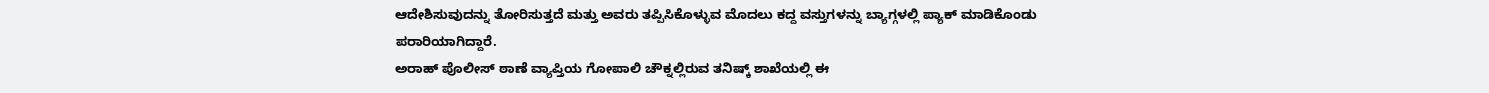ಆದೇಶಿಸುವುದನ್ನು ತೋರಿಸುತ್ತದೆ ಮತ್ತು ಅವರು ತಪ್ಪಿಸಿಕೊಳ್ಳುವ ಮೊದಲು ಕದ್ದ ವಸ್ತುಗಳನ್ನು ಬ್ಯಾಗ್ಗಳಲ್ಲಿ ಪ್ಯಾಕ್ ಮಾಡಿಕೊಂಡು ಪರಾರಿಯಾಗಿದ್ದಾರೆ.
ಅರಾಹ್ ಪೊಲೀಸ್ ಠಾಣೆ ವ್ಯಾಪ್ತಿಯ ಗೋಪಾಲಿ ಚೌಕ್ನಲ್ಲಿರುವ ತನಿಷ್ಕ್ ಶಾಖೆಯಲ್ಲಿ ಈ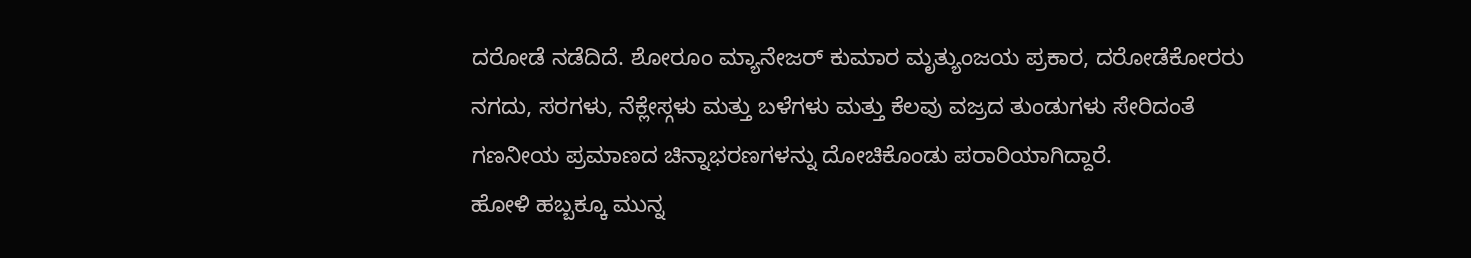ದರೋಡೆ ನಡೆದಿದೆ. ಶೋರೂಂ ಮ್ಯಾನೇಜರ್ ಕುಮಾರ ಮೃತ್ಯುಂಜಯ ಪ್ರಕಾರ, ದರೋಡೆಕೋರರು ನಗದು, ಸರಗಳು, ನೆಕ್ಲೇಸ್ಗಳು ಮತ್ತು ಬಳೆಗಳು ಮತ್ತು ಕೆಲವು ವಜ್ರದ ತುಂಡುಗಳು ಸೇರಿದಂತೆ ಗಣನೀಯ ಪ್ರಮಾಣದ ಚಿನ್ನಾಭರಣಗಳನ್ನು ದೋಚಿಕೊಂಡು ಪರಾರಿಯಾಗಿದ್ದಾರೆ.
ಹೋಳಿ ಹಬ್ಬಕ್ಕೂ ಮುನ್ನ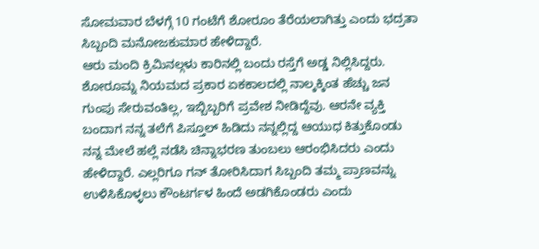ಸೋಮವಾರ ಬೆಳಗ್ಗೆ 10 ಗಂಟೆಗೆ ಶೋರೂಂ ತೆರೆಯಲಾಗಿತ್ತು ಎಂದು ಭದ್ರತಾ ಸಿಬ್ಬಂದಿ ಮನೋಜಕುಮಾರ ಹೇಳಿದ್ದಾರೆ.
ಆರು ಮಂದಿ ಕ್ರಿಮಿನಲ್ಗಳು ಕಾರಿನಲ್ಲಿ ಬಂದು ರಸ್ತೆಗೆ ಅಡ್ಡ ನಿಲ್ಲಿಸಿದ್ದರು. ಶೋರೂಮ್ನ ನಿಯಮದ ಪ್ರಕಾರ ಏಕಕಾಲದಲ್ಲಿ ನಾಲ್ಕಕ್ಕಿಂತ ಹೆಚ್ಚು ಜನ ಗುಂಪು ಸೇರುವಂತಿಲ್ಲ, ಇಬ್ಬಿಬ್ಬರಿಗೆ ಪ್ರವೇಶ ನೀಡಿದ್ದೆವು. ಆರನೇ ವ್ಯಕ್ತಿ ಬಂದಾಗ ನನ್ನ ತಲೆಗೆ ಪಿಸ್ತೂಲ್ ಹಿಡಿದು ನನ್ನಲ್ಲಿದ್ದ ಆಯುಧ ಕಿತ್ತುಕೊಂಡು ನನ್ನ ಮೇಲೆ ಹಲ್ಲೆ ನಡೆಸಿ ಚಿನ್ನಾಭರಣ ತುಂಬಲು ಆರಂಭಿಸಿದರು ಎಂದು ಹೇಳಿದ್ದಾರೆ. ಎಲ್ಲರಿಗೂ ಗನ್ ತೋರಿಸಿದಾಗ ಸಿಬ್ಬಂದಿ ತಮ್ಮ ಪ್ರಾಣವನ್ನು ಉಳಿಸಿಕೊಳ್ಳಲು ಕೌಂಟರ್ಗಳ ಹಿಂದೆ ಅಡಗಿಕೊಂಡರು ಎಂದು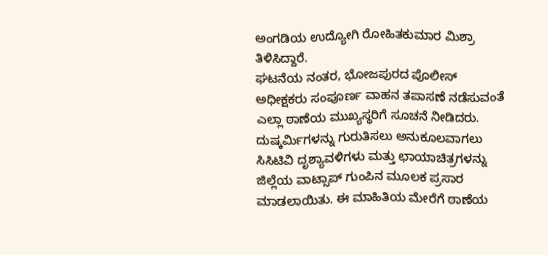ಅಂಗಡಿಯ ಉದ್ಯೋಗಿ ರೋಹಿತಕುಮಾರ ಮಿಶ್ರಾ ತಿಳಿಸಿದ್ದಾರೆ.
ಘಟನೆಯ ನಂತರ, ಭೋಜಪುರದ ಪೊಲೀಸ್ ಅಧೀಕ್ಷಕರು ಸಂಪೂರ್ಣ ವಾಹನ ತಪಾಸಣೆ ನಡೆಸುವಂತೆ ಎಲ್ಲಾ ಠಾಣೆಯ ಮುಖ್ಯಸ್ಥರಿಗೆ ಸೂಚನೆ ನೀಡಿದರು. ದುಷ್ಕರ್ಮಿಗಳನ್ನು ಗುರುತಿಸಲು ಅನುಕೂಲವಾಗಲು ಸಿಸಿಟಿವಿ ದೃಶ್ಯಾವಳಿಗಳು ಮತ್ತು ಛಾಯಾಚಿತ್ರಗಳನ್ನು ಜಿಲ್ಲೆಯ ವಾಟ್ಸಾಪ್ ಗುಂಪಿನ ಮೂಲಕ ಪ್ರಸಾರ ಮಾಡಲಾಯಿತು. ಈ ಮಾಹಿತಿಯ ಮೇರೆಗೆ ಠಾಣೆಯ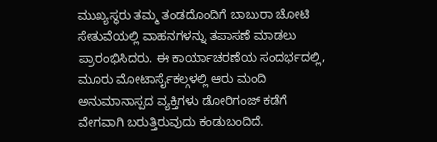ಮುಖ್ಯಸ್ಥರು ತಮ್ಮ ತಂಡದೊಂದಿಗೆ ಬಾಬುರಾ ಚೋಟಿ ಸೇತುವೆಯಲ್ಲಿ ವಾಹನಗಳನ್ನು ತಪಾಸಣೆ ಮಾಡಲು ಪ್ರಾರಂಭಿಸಿದರು. ಈ ಕಾರ್ಯಾಚರಣೆಯ ಸಂದರ್ಭದಲ್ಲಿ, ಮೂರು ಮೋಟಾರ್ಸೈಕಲ್ಗಳಲ್ಲಿ ಆರು ಮಂದಿ ಅನುಮಾನಾಸ್ಪದ ವ್ಯಕ್ತಿಗಳು ಡೋರಿಗಂಜ್ ಕಡೆಗೆ ವೇಗವಾಗಿ ಬರುತ್ತಿರುವುದು ಕಂಡುಬಂದಿದೆ.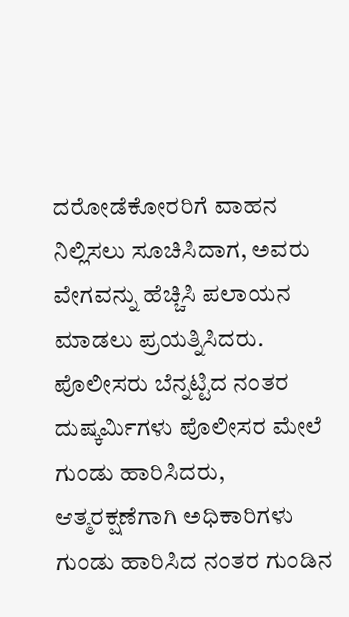ದರೋಡೆಕೋರರಿಗೆ ವಾಹನ ನಿಲ್ಲಿಸಲು ಸೂಚಿಸಿದಾಗ, ಅವರು ವೇಗವನ್ನು ಹೆಚ್ಚಿಸಿ ಪಲಾಯನ ಮಾಡಲು ಪ್ರಯತ್ನಿಸಿದರು. ಪೊಲೀಸರು ಬೆನ್ನಟ್ಟಿದ ನಂತರ ದುಷ್ಕರ್ಮಿಗಳು ಪೊಲೀಸರ ಮೇಲೆ ಗುಂಡು ಹಾರಿಸಿದರು, ಆತ್ಮರಕ್ಷಣೆಗಾಗಿ ಅಧಿಕಾರಿಗಳು ಗುಂಡು ಹಾರಿಸಿದ ನಂತರ ಗುಂಡಿನ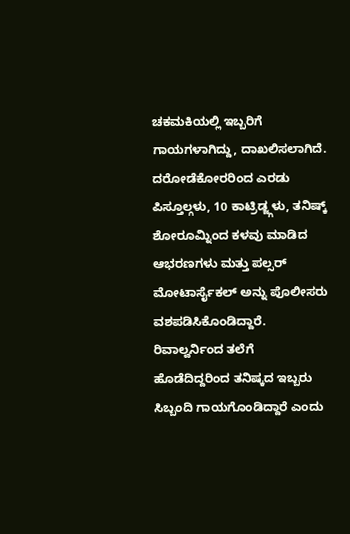ಚಕಮಕಿಯಲ್ಲಿ ಇಬ್ಬರಿಗೆ ಗಾಯಗಳಾಗಿದ್ದು, ದಾಖಲಿಸಲಾಗಿದೆ. ದರೋಡೆಕೋರರಿಂದ ಎರಡು ಪಿಸ್ತೂಲ್ಗಳು, 10 ಕಾಟ್ರಿಡ್ಜ್ಗಳು, ತನಿಷ್ಕ್ ಶೋರೂಮ್ನಿಂದ ಕಳವು ಮಾಡಿದ ಆಭರಣಗಳು ಮತ್ತು ಪಲ್ಸರ್ ಮೋಟಾರ್ಸೈಕಲ್ ಅನ್ನು ಪೊಲೀಸರು ವಶಪಡಿಸಿಕೊಂಡಿದ್ದಾರೆ.
ರಿವಾಲ್ವರ್ನಿಂದ ತಲೆಗೆ ಹೊಡೆದಿದ್ದರಿಂದ ತನಿಷ್ಕದ ಇಬ್ಬರು ಸಿಬ್ಬಂದಿ ಗಾಯಗೊಂಡಿದ್ದಾರೆ ಎಂದು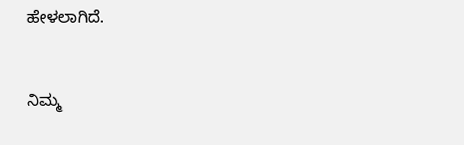ಹೇಳಲಾಗಿದೆ.


ನಿಮ್ಮ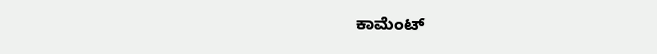ಕಾಮೆಂಟ್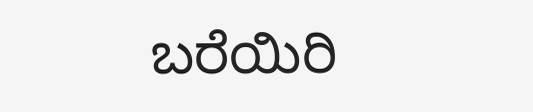ಬರೆಯಿರಿ